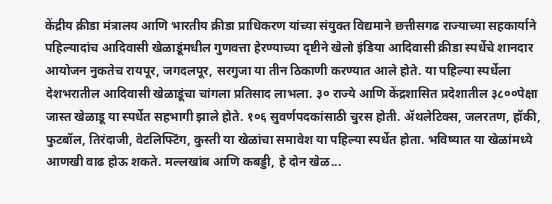केंद्रीय क्रीडा मंत्रालय आणि भारतीय क्रीडा प्राधिकरण यांच्या संयुक्त विद्यमाने छत्तीसगढ राज्याच्या सहकार्याने पहिल्यादांच आदिवासी खेळाडूंमधील गुणवत्ता हेरण्याच्या दृष्टीने खेलो इंडिया आदिवासी क्रीडा स्पर्धेचे शानदार आयोजन नुकतेच रायपूर, जगदलपूर, सरगुजा या तीन ठिकाणी करण्यात आले होते. या पहिल्या स्पर्धेला देशभरातील आदिवासी खेळाडूंचा चांगला प्रतिसाद लाभला. ३० राज्ये आणि केंद्रशासित प्रदेशातील ३८००पेक्षा जास्त खेळाडू या स्पर्धेत सहभागी झाले होते. १०६ सुवर्णपदकांसाठी चुरस होती. ॲथलेटिक्स, जलरतण, हॉकी, फुटबॉल, तिरंदाजी, वेटलिफ्टिंग, कुस्ती या खेळांचा समावेश या पहिल्या स्पर्धेत होता. भविष्यात या खेळांमध्ये आणखी वाढ होऊ शकते. मल्लखांब आणि कबड्डी, हे दोन खेळ...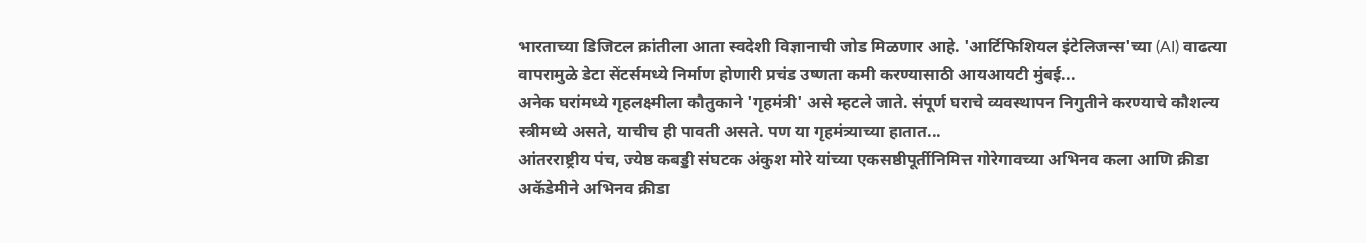भारताच्या डिजिटल क्रांतीला आता स्वदेशी विज्ञानाची जोड मिळणार आहे. 'आर्टिफिशियल इंटेलिजन्स'च्या (AI) वाढत्या वापरामुळे डेटा सेंटर्समध्ये निर्माण होणारी प्रचंड उष्णता कमी करण्यासाठी आयआयटी मुंबई...
अनेक घरांमध्ये गृहलक्ष्मीला कौतुकाने 'गृहमंत्री' असे म्हटले जाते. संपूर्ण घराचे व्यवस्थापन निगुतीने करण्याचे कौशल्य स्त्रीमध्ये असते, याचीच ही पावती असते. पण या गृहमंत्र्याच्या हातात...
आंतरराष्ट्रीय पंच, ज्येष्ठ कबड्डी संघटक अंकुश मोरे यांच्या एकसष्ठीपूर्तीनिमित्त गोरेगावच्या अभिनव कला आणि क्रीडा अकॅडेमीने अभिनव क्रीडा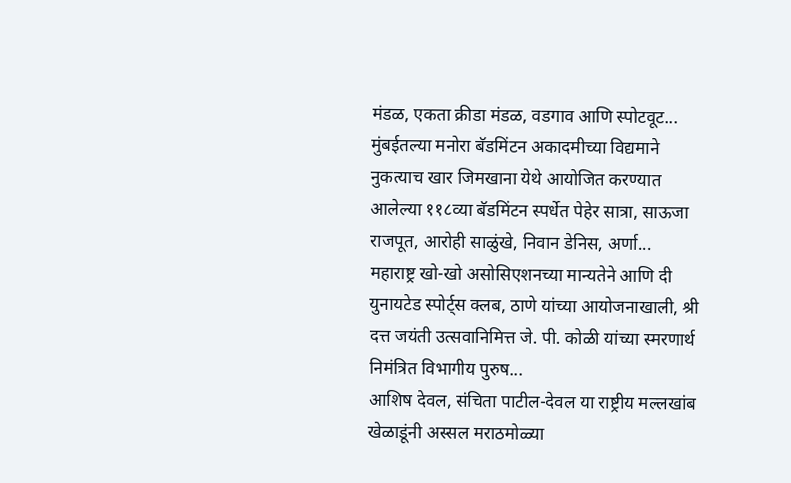मंडळ, एकता क्रीडा मंडळ, वडगाव आणि स्पोटवूट...
मुंबईतल्या मनोरा बॅडमिंटन अकादमीच्या विद्यमाने नुकत्याच खार जिमखाना येथे आयोजित करण्यात आलेल्या ११८व्या बॅडमिंटन स्पर्धेत पेहेर सात्रा, साऊजा राजपूत, आरोही साळुंखे, निवान डेनिस, अर्णा...
महाराष्ट्र खो-खो असोसिएशनच्या मान्यतेने आणि दी युनायटेड स्पोर्ट्स क्लब, ठाणे यांच्या आयोजनाखाली, श्री दत्त जयंती उत्सवानिमित्त जे. पी. कोळी यांच्या स्मरणार्थ निमंत्रित विभागीय पुरुष...
आशिष देवल, संचिता पाटील-देवल या राष्ट्रीय मल्लखांब खेळाडूंनी अस्सल मराठमोळ्या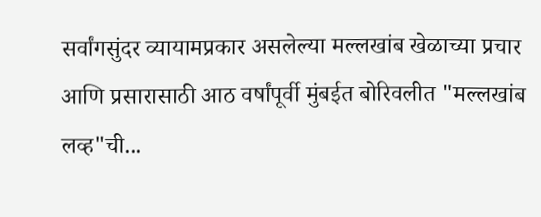सर्वांगसुंदर व्यायामप्रकार असलेल्या मल्लखांब खेळाच्या प्रचार आणि प्रसारासाठी आठ वर्षांपूर्वी मुंबईत बोरिवलीत "मल्लखांब लव्ह"ची...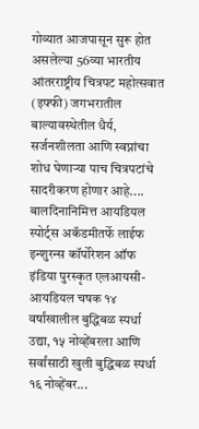गोव्यात आजपासून सुरू होत असलेल्या 56व्या भारतीय आंतरराष्ट्रीय चित्रपट महोत्सवात (इफ्फी) जगभरातील बाल्यावस्थेतील धैर्य, सर्जनशीलता आणि स्वप्नांचा शोध घेणाऱ्या पाच चित्रपटांचे सादरीकरण होणार आहे....
बालदिनानिमित्त आयडियल स्पोर्ट्स अकॅडमीतर्फे लाईफ इन्शुरन्स कॉर्पोरेशन ऑफ इंडिया पुरस्कृत एलआयसी-आयडियल चषक १४ वर्षांखालील बुद्धिबळ स्पर्धा उद्या, १५ नोव्हेंबरला आणि सर्वांसाठी खुली बुद्धिबळ स्पर्धा १६ नोव्हेंबर...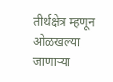तीर्थक्षेत्र म्हणून ओळखल्या जाणाऱ्या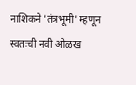नाशिकने 'तंत्रभूमी' म्हणून स्वतःची नवी ओळख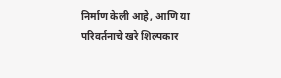निर्माण केली आहे, आणि या परिवर्तनाचे खरे शिल्पकार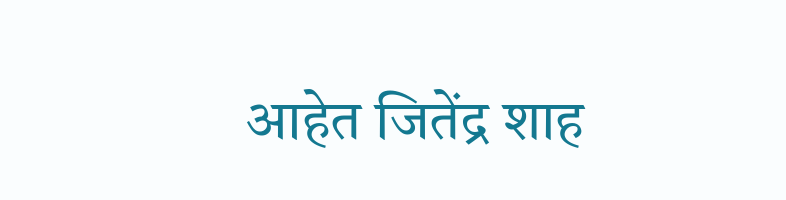आहेत जितेंद्र शाह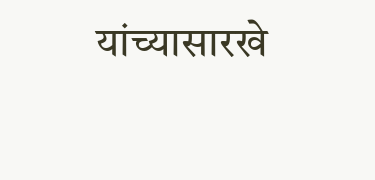यांच्यासारखे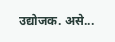उद्योजक. असे...